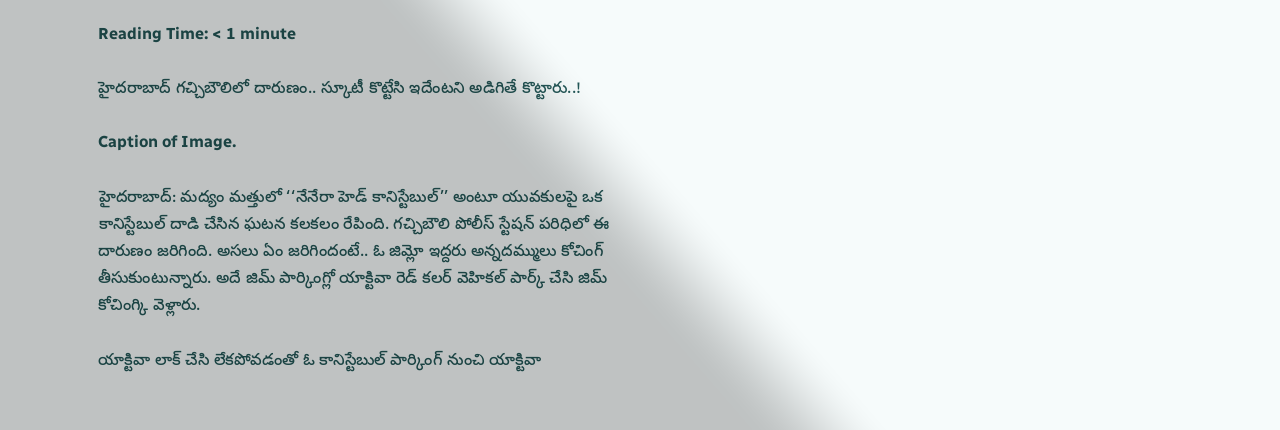Reading Time: < 1 minute

హైదరాబాద్ గచ్చిబౌలిలో దారుణం.. స్కూటీ కొట్టేసి ఇదేంటని అడిగితే కొట్టారు..!

Caption of Image.

హైదరాబాద్: మద్యం మత్తులో ‘‘నేనేరా హెడ్ కానిస్టేబుల్’’ అంటూ యువకులపై ఒక కానిస్టేబుల్ దాడి చేసిన ఘటన కలకలం రేపింది. గచ్చిబౌలి పోలీస్ స్టేషన్ పరిధిలో ఈ దారుణం జరిగింది. అసలు ఏం జరిగిందంటే.. ఓ జిమ్లో ఇద్దరు అన్నదమ్ములు కోచింగ్ తీసుకుంటున్నారు. అదే జిమ్ పార్కింగ్లో యాక్టివా రెడ్ కలర్ వెహికల్ పార్క్ చేసి జిమ్ కోచింగ్కి వెళ్లారు.

యాక్టివా లాక్ చేసి లేకపోవడంతో ఓ కానిస్టేబుల్ పార్కింగ్ నుంచి యాక్టివా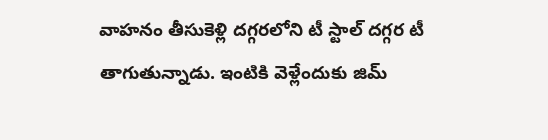వాహనం తీసుకెళ్లి దగ్గరలోని టీ స్టాల్ దగ్గర టీ తాగుతున్నాడు. ఇంటికి వెళ్లేందుకు జిమ్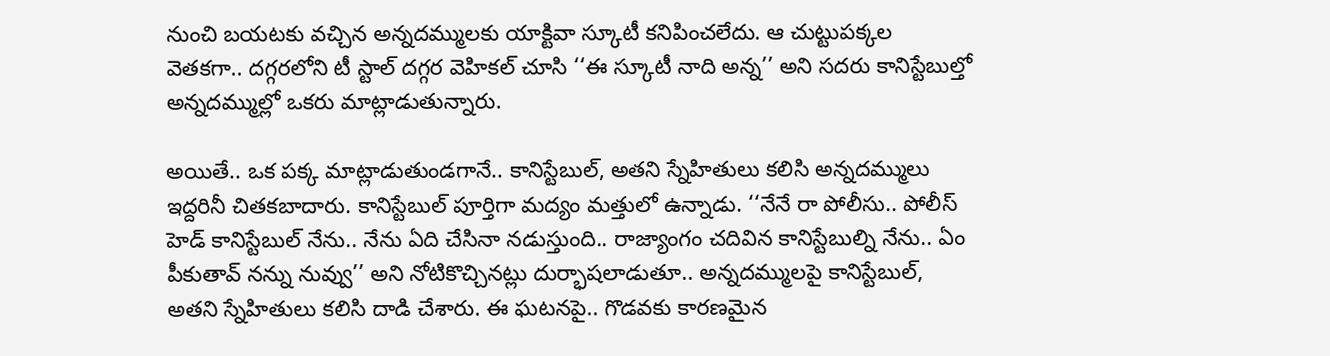నుంచి బయటకు వచ్చిన అన్నదమ్ములకు యాక్టివా స్కూటీ కనిపించలేదు. ఆ చుట్టుపక్కల వెతకగా.. దగ్గరలోని టీ స్టాల్ దగ్గర వెహికల్ చూసి ‘‘ఈ స్కూటీ నాది అన్న’’ అని సదరు కానిస్టేబుల్తో అన్నదమ్ముల్లో ఒకరు మాట్లాడుతున్నారు.

అయితే.. ఒక పక్క మాట్లాడుతుండగానే.. కానిస్టేబుల్, అతని స్నేహితులు కలిసి అన్నదమ్ములు ఇద్దరినీ చితకబాదారు. కానిస్టేబుల్ పూర్తిగా మద్యం మత్తులో ఉన్నాడు. ‘‘నేనే రా పోలీసు.. పోలీస్ హెడ్ కానిస్టేబుల్ నేను.. నేను ఏది చేసినా నడుస్తుంది.. రాజ్యాంగం చదివిన కానిస్టేబుల్ని నేను.. ఏం పీకుతావ్ నన్ను నువ్వు’’ అని నోటికొచ్చినట్లు దుర్భాషలాడుతూ.. అన్నదమ్ములపై కానిస్టేబుల్, అతని స్నేహితులు కలిసి దాడి చేశారు. ఈ ఘటనపై.. గొడవకు కారణమైన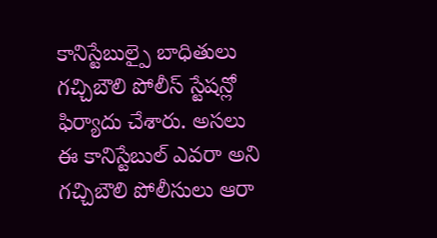కానిస్టేబుల్పై బాధితులు గచ్చిబౌలి పోలీస్ స్టేషన్లో ఫిర్యాదు చేశారు. అసలు ఈ కానిస్టేబుల్ ఎవరా అని గచ్చిబౌలి పోలీసులు ఆరా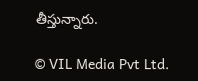తీస్తున్నారు.

© VIL Media Pvt Ltd.